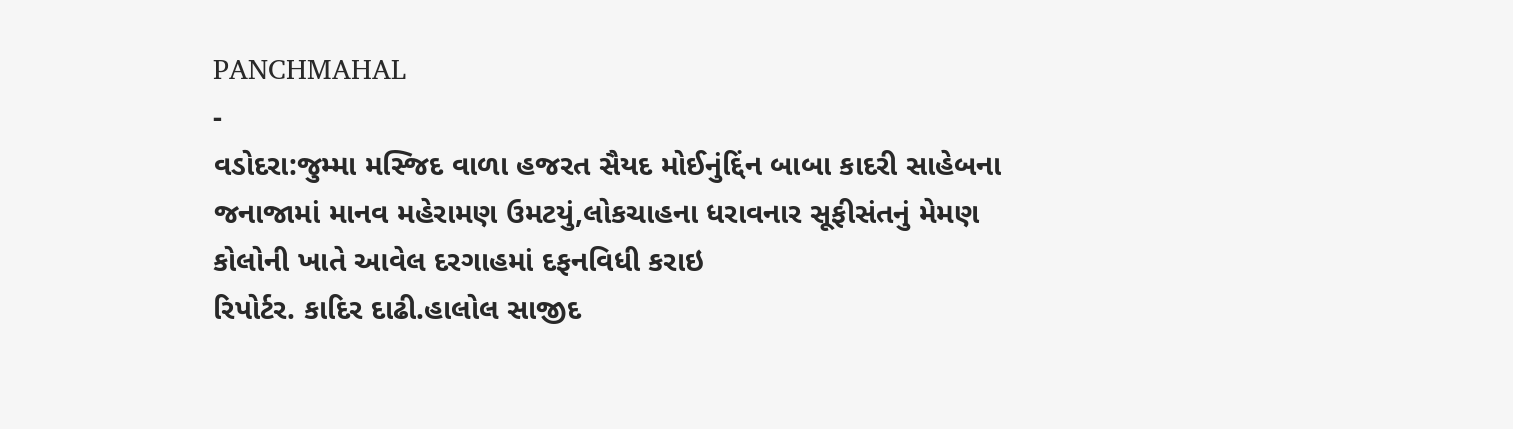PANCHMAHAL
-
વડોદરા:જુમ્મા મસ્જિદ વાળા હજરત સૈયદ મોઈનુંદ્દિંન બાબા કાદરી સાહેબના જનાજામાં માનવ મહેરામણ ઉમટયું,લોકચાહના ધરાવનાર સૂફીસંતનું મેમણ કોલોની ખાતે આવેલ દરગાહમાં દફનવિધી કરાઇ
રિપોર્ટર. કાદિર દાઢી.હાલોલ સાજીદ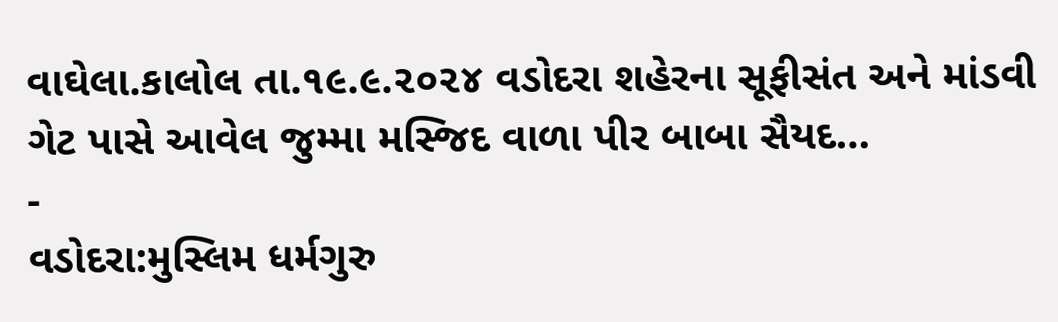વાઘેલા.કાલોલ તા.૧૯.૯.૨૦૨૪ વડોદરા શહેરના સૂફીસંત અને માંડવી ગેટ પાસે આવેલ જુમ્મા મસ્જિદ વાળા પીર બાબા સૈયદ…
-
વડોદરા:મુસ્લિમ ધર્મગુરુ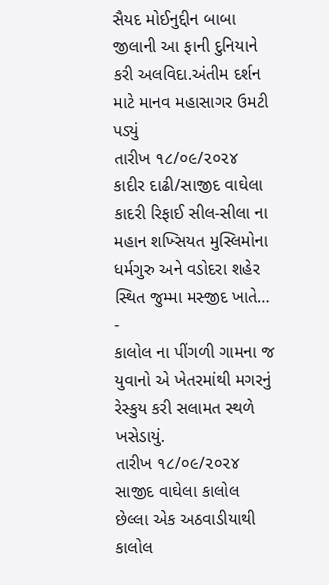સૈયદ મોઈનુદ્દીન બાબા જીલાની આ ફાની દુનિયાને કરી અલવિદા.અંતીમ દર્શન માટે માનવ મહાસાગર ઉમટી પડ્યું
તારીખ ૧૮/૦૯/૨૦૨૪ કાદીર દાઢી/સાજીદ વાઘેલા કાદરી રિફાઈ સીલ-સીલા ના મહાન શખ્સિયત મુસ્લિમોના ધર્મગુરુ અને વડોદરા શહેર સ્થિત જુમ્મા મસ્જીદ ખાતે…
-
કાલોલ ના પીંગળી ગામના જ યુવાનો એ ખેતરમાંથી મગરનું રેસ્કુય કરી સલામત સ્થળે ખસેડાયું.
તારીખ ૧૮/૦૯/૨૦૨૪ સાજીદ વાઘેલા કાલોલ છેલ્લા એક અઠવાડીયાથી કાલોલ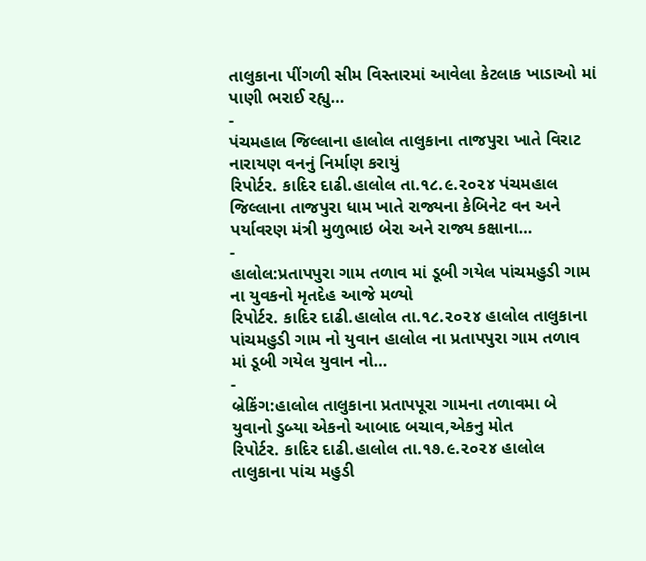તાલુકાના પીંગળી સીમ વિસ્તારમાં આવેલા કેટલાક ખાડાઓ માં પાણી ભરાઈ રહ્યુ…
-
પંચમહાલ જિલ્લાના હાલોલ તાલુકાના તાજપુરા ખાતે વિરાટ નારાયણ વનનું નિર્માણ કરાયું
રિપોર્ટર. કાદિર દાઢી.હાલોલ તા.૧૮.૯.૨૦૨૪ પંચમહાલ જિલ્લાના તાજપુરા ધામ ખાતે રાજ્યના કેબિનેટ વન અને પર્યાવરણ મંત્રી મુળુભાઇ બેરા અને રાજ્ય કક્ષાના…
-
હાલોલ:પ્રતાપપુરા ગામ તળાવ માં ડૂબી ગયેલ પાંચમહુડી ગામ ના યુવકનો મૃતદેહ આજે મળ્યો
રિપોર્ટર. કાદિર દાઢી.હાલોલ તા.૧૮.૨૦૨૪ હાલોલ તાલુકાના પાંચમહુડી ગામ નો યુવાન હાલોલ ના પ્રતાપપુરા ગામ તળાવ માં ડૂબી ગયેલ યુવાન નો…
-
બ્રેકિંગ:હાલોલ તાલુકાના પ્રતાપપૂરા ગામના તળાવમા બે યુવાનો ડુબ્યા એકનો આબાદ બચાવ,એકનુ મોત
રિપોર્ટર. કાદિર દાઢી.હાલોલ તા.૧૭.૯.૨૦૨૪ હાલોલ તાલુકાના પાંચ મહુડી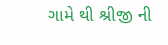ગામે થી શ્રીજી ની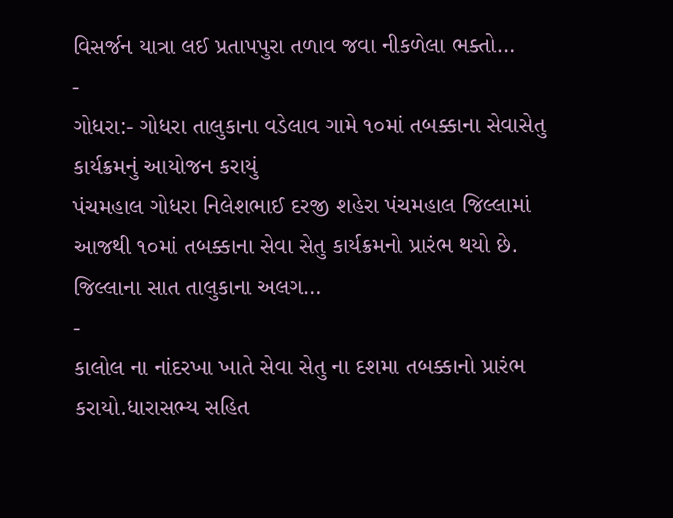વિસર્જન યાત્રા લઈ પ્રતાપપુરા તળાવ જવા નીકળેલા ભક્તો…
-
ગોધરા:- ગોધરા તાલુકાના વડેલાવ ગામે ૧૦માં તબક્કાના સેવાસેતુ કાર્યક્રમનું આયોજન કરાયું
પંચમહાલ ગોધરા નિલેશભાઈ દરજી શહેરા પંચમહાલ જિલ્લામાં આજથી ૧૦માં તબક્કાના સેવા સેતુ કાર્યક્રમનો પ્રારંભ થયો છે. જિલ્લાના સાત તાલુકાના અલગ…
-
કાલોલ ના નાંદરખા ખાતે સેવા સેતુ ના દશમા તબક્કાનો પ્રારંભ કરાયો.ધારાસભ્ય સહિત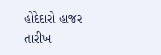હોદેદારો હાજર
તારીખ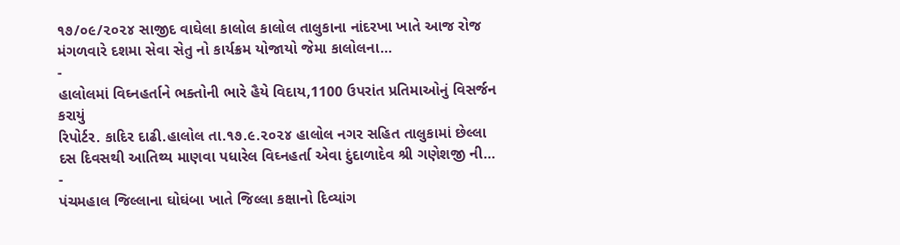૧૭/૦૯/૨૦૨૪ સાજીદ વાઘેલા કાલોલ કાલોલ તાલુકાના નાંદરખા ખાતે આજ રોજ મંગળવારે દશમા સેવા સેતુ નો કાર્યક્રમ યોજાયો જેમા કાલોલના…
-
હાલોલમાં વિઘ્નહર્તાને ભક્તોની ભારે હૈયે વિદાય,1100 ઉપરાંત પ્રતિમાઓનું વિસર્જન કરાયું
રિપોર્ટર. કાદિર દાઢી.હાલોલ તા.૧૭.૯.૨૦૨૪ હાલોલ નગર સહિત તાલુકામાં છેલ્લા દસ દિવસથી આતિથ્ય માણવા પધારેલ વિઘ્નહર્તા એવા દુંદાળાદેવ શ્રી ગણેશજી ની…
-
પંચમહાલ જિલ્લાના ઘોઘંબા ખાતે જિલ્લા કક્ષાનો દિવ્યાંગ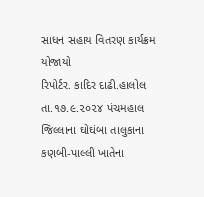સાધન સહાય વિતરણ કાર્યક્રમ યોજાયો
રિપોર્ટર. કાદિર દાઢી.હાલોલ તા.૧૭.૯.૨૦૨૪ પંચમહાલ જિલ્લાના ઘોઘંબા તાલુકાના કણબી-પાલ્લી ખાતેના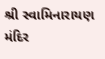શ્રી સ્વામિનારાયણ મંદિર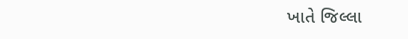ખાતે જિલ્લા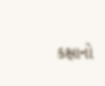કક્ષાનો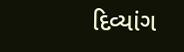દિવ્યાંગ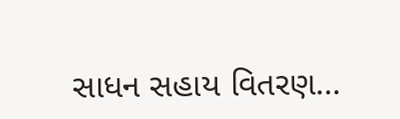સાધન સહાય વિતરણ…